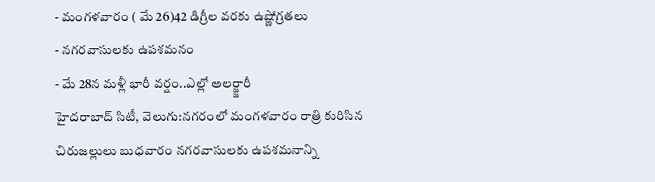- మంగళవారం ( మే 26)42 డిగ్రీల వరకు ఉష్ణోగ్రతలు
- నగరవాసులకు ఉపశమనం
- మే 28న మళ్లీ భారీ వర్షం..ఎల్లో అలర్జ్జారీ
హైదరాబాద్ సిటీ, వెలుగు:నగరంలో మంగళవారం రాత్రి కురిసిన చిరుజల్లులు బుధవారం నగరవాసులకు ఉపశమనాన్ని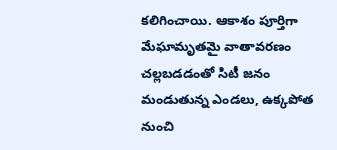కలిగించాయి. ఆకాశం పూర్తిగా మేఘామృతమై వాతావరణం చల్లబడడంతో సిటీ జనం మండుతున్న ఎండలు, ఉక్కపోత నుంచి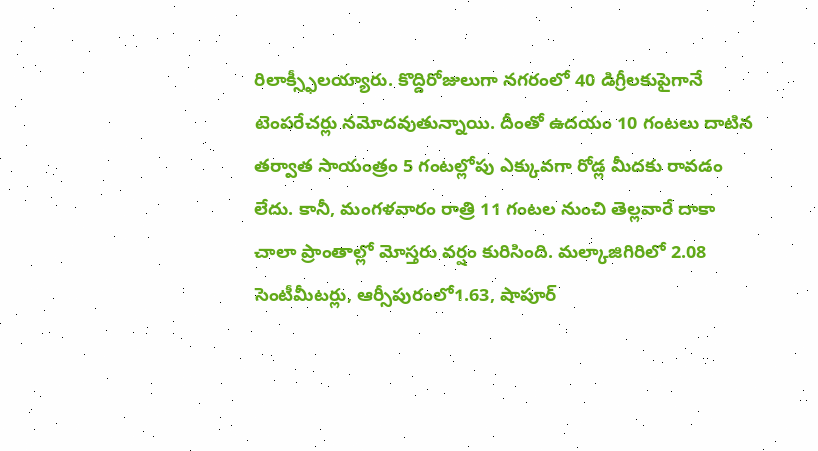రిలాక్స్ఫీలయ్యారు. కొద్దిరోజులుగా నగరంలో 40 డిగ్రీలకుపైగానే టెంపరేచర్లు నమోదవుతున్నాయి. దీంతో ఉదయం 10 గంటలు దాటిన తర్వాత సాయంత్రం 5 గంటల్లోపు ఎక్కువగా రోడ్ల మీదకు రావడం లేదు. కానీ, మంగళవారం రాత్రి 11 గంటల నుంచి తెల్లవారే దాకా చాలా ప్రాంతాల్లో మోస్తరు వర్షం కురిసింది. మల్కాజిగిరిలో 2.08 సెంటీమీటర్లు, ఆర్సీపురంలో1.63, షాపూర్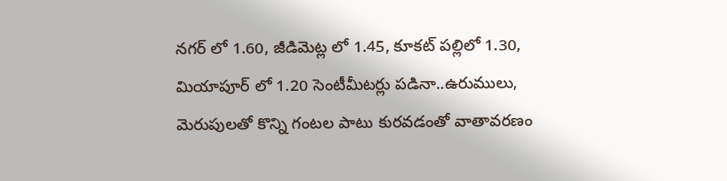నగర్ లో 1.60, జీడిమెట్ల లో 1.45, కూకట్ పల్లిలో 1.30, మియాపూర్ లో 1.20 సెంటీమీటర్లు పడినా..ఉరుములు, మెరుపులతో కొన్ని గంటల పాటు కురవడంతో వాతావరణం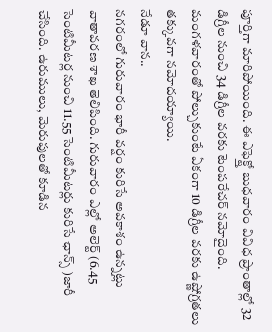పూర్తిగా మారిపోయింది. ఈ ఎఫెక్ట్తో బుధవారం వివిధ ప్రాంతాల్లో 32 డిగ్రీల నుంచి 34 డిగ్రీల వరకు టెంపరేచర్ నమోదైంది. మంగళవారంతో పోల్చుకుంటే ఏకంగా 10 డిగ్రీల వరకు ఉష్ణోగ్రతలు తక్కువగా నమోదయ్యాయి.
నేడూ వాన..
నగరంలో గురువారం భారీ వర్షం కురిసే అవకాశం ఉన్నట్లు వాతావరణ శాఖ తెలిపింది. గురువారం ఎల్లో అలెర్ట్ (6.45 సెంటిమీటర్ల నుంచి 11.55 సెంటిమీటర్లు కురిసే ఛాన్స్ )జారీ చేసింది. ఉరుములు, మెరుపులతో కూడిన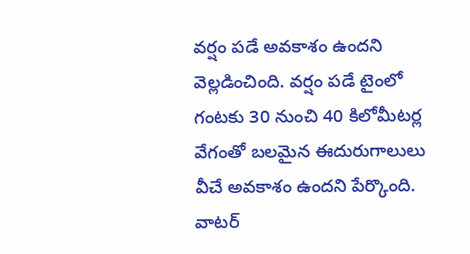వర్షం పడే అవకాశం ఉందని వెల్లడించింది. వర్షం పడే టైంలో గంటకు 30 నుంచి 40 కిలోమీటర్ల వేగంతో బలమైన ఈదురుగాలులు వీచే అవకాశం ఉందని పేర్కొంది.
వాటర్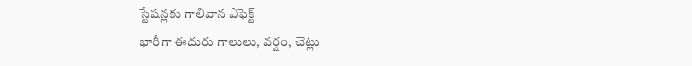స్టేషన్లకు గాలివాన ఎఫెక్ట్
భారీగా ఈదురు గాలులు, వర్షం, చెట్లు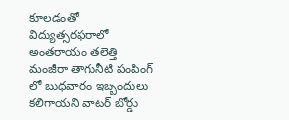కూలడంతో విద్యుత్సరఫరాలో అంతరాయం తలెత్తి మంజీరా తాగునీటి పంపింగ్ లో బుధవారం ఇబ్బందులు కలిగాయని వాటర్ బోర్డు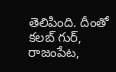తెలిపింది. దీంతో కలబ్ గుర్, రాజంపేట,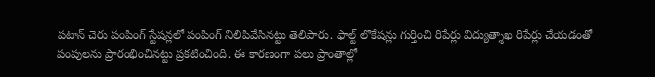పటాన్ చెరు పంపింగ్ స్టేషన్లలో పంపింగ్ నిలిపివేసినట్టు తెలిపారు. ఫాల్ట్ లొకేషన్లు గుర్తించి రిపేర్లు విద్యుత్శాఖ రిపేర్లు చేయడంతో పంపులను ప్రారంభించినట్టు ప్రకటించింది. ఈ కారణంగా పలు ప్రాంతాల్లో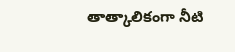తాత్కాలికంగా నీటి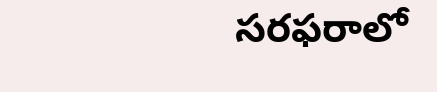సరఫరాలో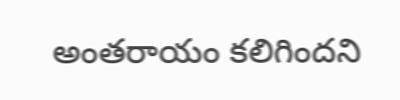అంతరాయం కలిగిందని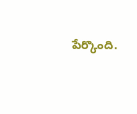పేర్కొంది.